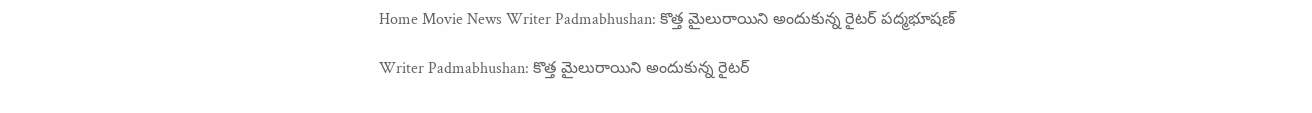Home Movie News Writer Padmabhushan: కొత్త మైలురాయిని అందుకున్న రైటర్ పద్మభూషణ్

Writer Padmabhushan: కొత్త మైలురాయిని అందుకున్న రైటర్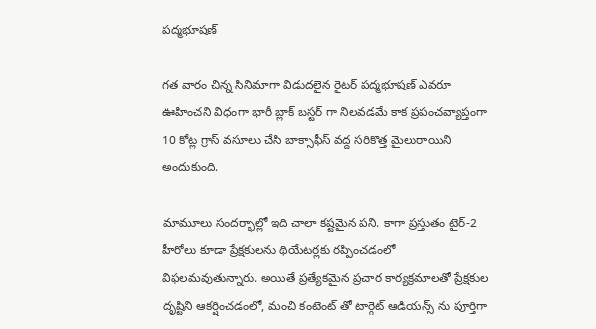పద్మభూషణ్

గత వారం చిన్న సినిమాగా విడుదలైన రైటర్ పద్మభూషణ్ ఎవరూ ఊహించని విధంగా భారీ బ్లాక్ బస్టర్ గా నిలవడమే కాక ప్రపంచవ్యాప్తంగా 10 కోట్ల గ్రాస్ వసూలు చేసి బాక్సాఫీస్ వద్ద సరికొత్త మైలురాయిని అందుకుంది.

మామూలు సందర్భాల్లో ఇది చాలా కష్టమైన పని. కాగా ప్రస్తుతం టైర్-2 హీరోలు కూడా ప్రేక్షకులను థియేటర్లకు రప్పించడంలో విఫలమవుతున్నారు. అయితే ప్రత్యేకమైన ప్రచార కార్యక్రమాలతో ప్రేక్షకుల దృష్టిని ఆకర్షించడంలో, మంచి కంటెంట్ తో టార్గెట్ ఆడియన్స్ ను పూర్తిగా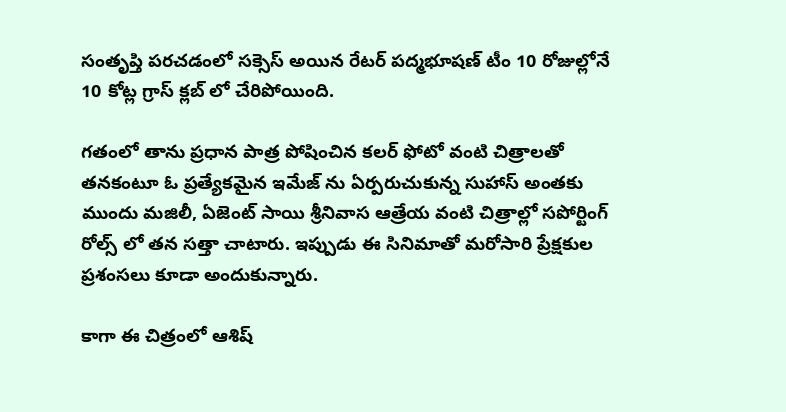సంతృప్తి పరచడంలో సక్సెస్ అయిన రేటర్ పద్మభూషణ్ టీం 10 రోజుల్లోనే 10 కోట్ల గ్రాస్ క్లబ్ లో చేరిపోయింది.

గతంలో తాను ప్రధాన పాత్ర పోషించిన కలర్ ఫోటో వంటి చిత్రాలతో తనకంటూ ఓ ప్రత్యేకమైన ఇమేజ్ ను ఏర్పరుచుకున్న సుహాస్ అంతకు ముందు మజిలీ, ఏజెంట్ సాయి శ్రీనివాస ఆత్రేయ వంటి చిత్రాల్లో సపోర్టింగ్ రోల్స్ లో తన సత్తా చాటారు. ఇప్పుడు ఈ సినిమాతో మరోసారి ప్రేక్షకుల ప్రశంసలు కూడా అందుకున్నారు.

కాగా ఈ చిత్రంలో ఆశిష్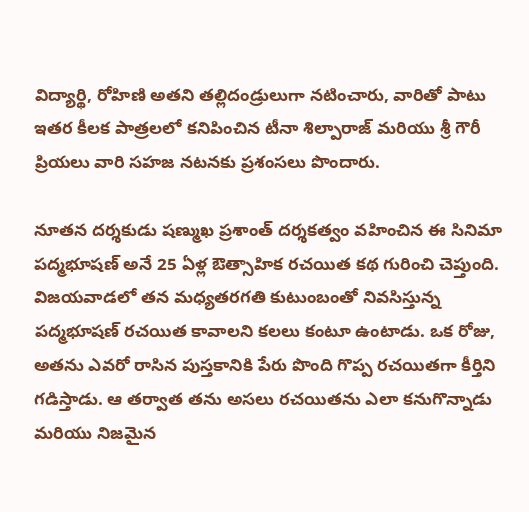విద్యార్థి, రోహిణి అతని తల్లిదండ్రులుగా నటించారు, వారితో పాటు ఇతర కీలక పాత్రలలో కనిపించిన టీనా శిల్పారాజ్ మరియు శ్రీ గౌరీ ప్రియలు వారి సహజ నటనకు ప్రశంసలు పొందారు.

నూతన దర్శకుడు షణ్ముఖ ప్రశాంత్ దర్శకత్వం వహించిన ఈ సినిమా పద్మభూషణ్ అనే 25 ఏళ్ల ఔత్సాహిక రచయిత కథ గురించి చెప్తుంది. విజయవాడలో తన మధ్యతరగతి కుటుంబంతో నివసిస్తున్న పద్మభూషణ్ రచయిత కావాలని కలలు కంటూ ఉంటాడు. ఒక రోజు, అతను ఎవరో రాసిన పుస్తకానికి పేరు పొంది గొప్ప రచయితగా కీర్తిని గడిస్తాడు. ఆ తర్వాత తను అసలు రచయితను ఎలా కనుగొన్నాడు మరియు నిజమైన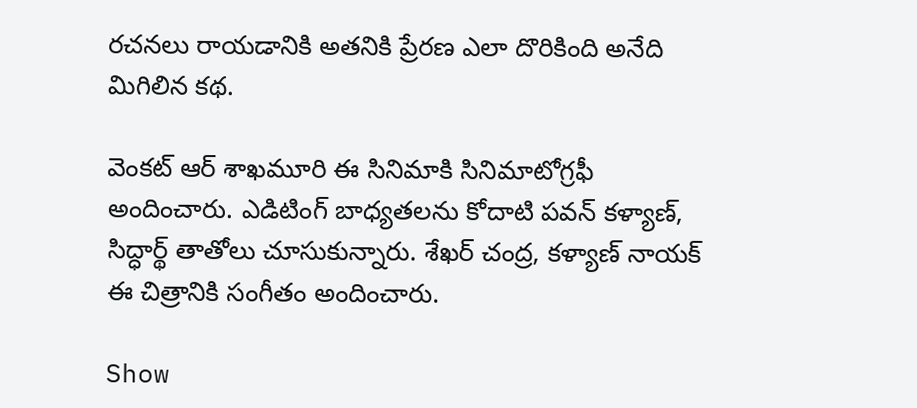రచనలు రాయడానికి అతనికి ప్రేరణ ఎలా దొరికింది అనేది మిగిలిన కథ.

వెంకట్ ఆర్ శాఖమూరి ఈ సినిమాకి సినిమాటోగ్రఫీ అందించారు. ఎడిటింగ్ బాధ్యతలను కోదాటి పవన్ కళ్యాణ్, సిద్ధార్థ్ తాతోలు చూసుకున్నారు. శేఖర్ చంద్ర, కళ్యాణ్ నాయక్ ఈ చిత్రానికి సంగీతం అందించారు.

Show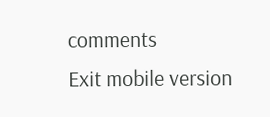comments
Exit mobile version